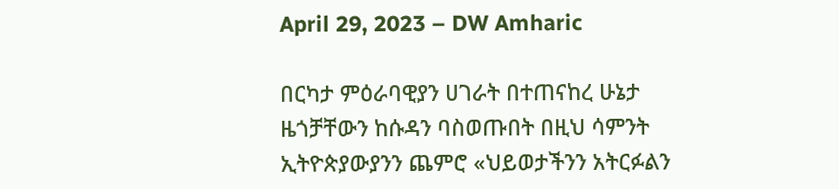April 29, 2023 – DW Amharic

በርካታ ምዕራባዊያን ሀገራት በተጠናከረ ሁኔታ ዜጎቻቸውን ከሱዳን ባስወጡበት በዚህ ሳምንት ኢትዮጵያውያንን ጨምሮ «ህይወታችንን አትርፉልን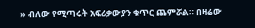» ብለው የሚጣሩት አፍሪቃውያን ቁጥር ጨምሯል። በዛሬው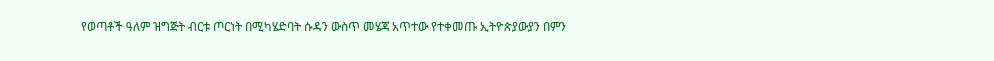የወጣቶች ዓለም ዝግጅት ብርቱ ጦርነት በሚካሄድባት ሱዳን ውስጥ መሄጃ አጥተው የተቀመጡ ኢትዮጵያውያን በምን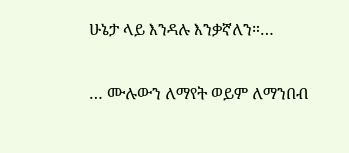ሁኔታ ላይ እንዳሉ እንቃኛለን።…

… ሙሉውን ለማየት ወይም ለማንበብ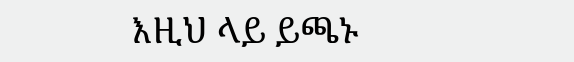እዚህ ላይ ይጫኑ